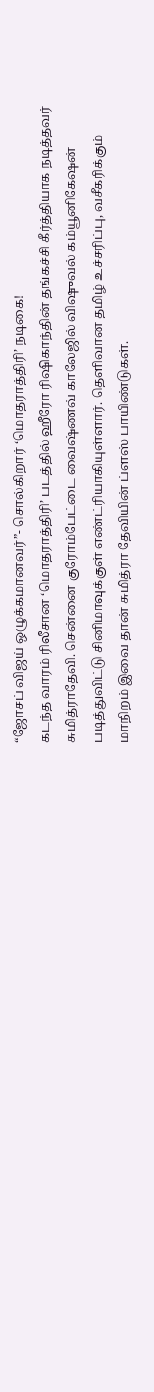“ஜோசப் விஜய் ஒழுக்கமானவர்”- சொல்கிறார் ‘மொதராத்திரி’ நடிகை!
கடந்த வாரம் ரிலீசான ‘மொதராத்திரி’ படத்தில் ஹீரோ ரிஷிகாந்தின் தங்கச்சி கீர்த்தியாக நடித்தவர் சுமித்ராதேவி. சென்னை குரோம்பேட்டை வைஷ்ணவ் காலேஜில் விஷுவல் கம்யூனிகேஷன் படித்துவிட்டு சினிமாவுக்குள் எண்ட்ரியாகியுள்ளார். தெளிவான தமிழ் உச்சரிப்பு, வசீகரிக்கும் மாநிறம் இவை தான் சுமித்ரா தேவியின் ப்ளஸ் பாயிண்டுகள்.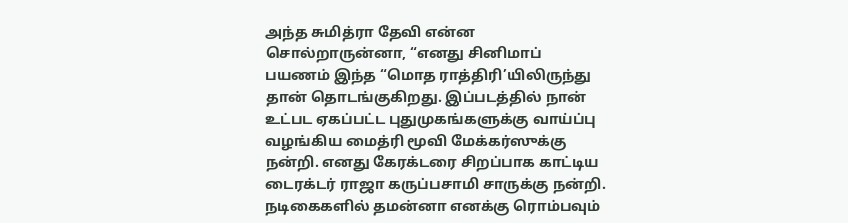அந்த சுமித்ரா தேவி என்ன சொல்றாருன்னா, “எனது சினிமாப் பயணம் இந்த “மொத ராத்திரி’யிலிருந்து தான் தொடங்குகிறது. இப்படத்தில் நான் உட்பட ஏகப்பட்ட புதுமுகங்களுக்கு வாய்ப்பு வழங்கிய மைத்ரி மூவி மேக்கர்ஸுக்கு நன்றி. எனது கேரக்டரை சிறப்பாக காட்டிய டைரக்டர் ராஜா கருப்பசாமி சாருக்கு நன்றி.
நடிகைகளில் தமன்னா எனக்கு ரொம்பவும்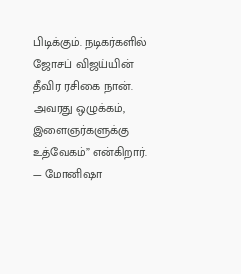பிடிக்கும். நடிகர்களில் ஜோசப் விஜய்யின் தீவிர ரசிகை நான். அவரது ஒழுக்கம், இளைஞர்களுக்கு உத்வேகம்” என்கிறார்.
— மோனிஷா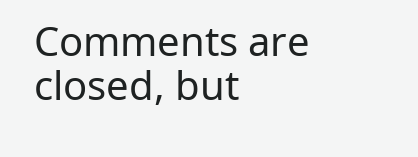Comments are closed, but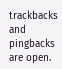trackbacks and pingbacks are open.